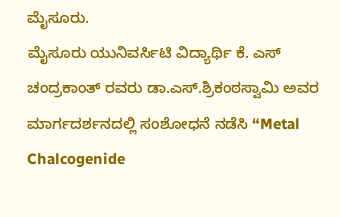ಮೈಸೂರು.
ಮೈಸೂರು ಯುನಿವರ್ಸಿಟಿ ವಿದ್ಯಾರ್ಥಿ ಕೆ. ಎಸ್ ಚಂದ್ರಕಾಂತ್ ರವರು ಡಾ.ಎಸ್.ಶ್ರಿಕಂಠಸ್ವಾಮಿ ಅವರ ಮಾರ್ಗದರ್ಶನದಲ್ಲಿ ಸಂಶೋಧನೆ ನಡೆಸಿ “Metal Chalcogenide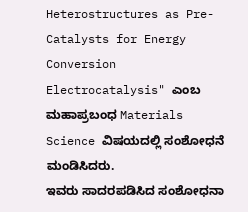Heterostructures as Pre-Catalysts for Energy Conversion Electrocatalysis" ಎಂಬ ಮಹಾಪ್ರಬಂಧ Materials Science ವಿಷಯದಲ್ಲಿ ಸಂಶೋಧನೆ ಮಂಡಿಸಿದರು.
ಇವರು ಸಾದರಪಡಿಸಿದ ಸಂಶೋಧನಾ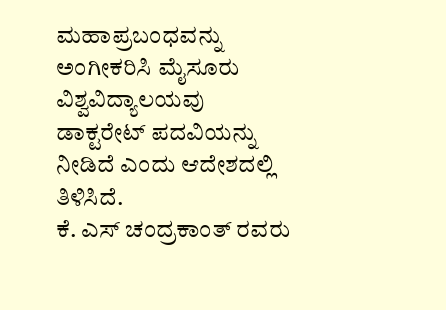ಮಹಾಪ್ರಬಂಧವನ್ನು ಅಂಗೀಕರಿಸಿ ಮೈಸೂರು ವಿಶ್ವವಿದ್ಯಾಲಯವು ಡಾಕ್ಟರೇಟ್ ಪದವಿಯನ್ನು ನೀಡಿದೆ ಎಂದು ಆದೇಶದಲ್ಲಿ ತಿಳಿಸಿದೆ.
ಕೆ. ಎಸ್ ಚಂದ್ರಕಾಂತ್ ರವರು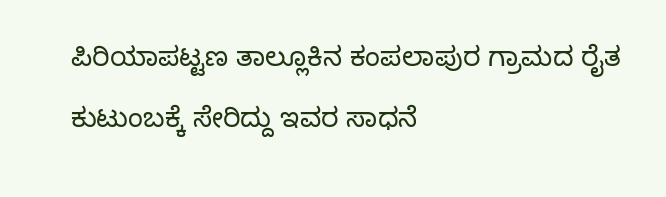ಪಿರಿಯಾಪಟ್ಟಣ ತಾಲ್ಲೂಕಿನ ಕಂಪಲಾಪುರ ಗ್ರಾಮದ ರೈತ ಕುಟುಂಬಕ್ಕೆ ಸೇರಿದ್ದು ಇವರ ಸಾಧನೆ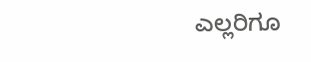ಎಲ್ಲರಿಗೂ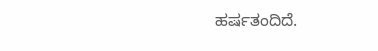ಹರ್ಷತಂದಿದೆ.